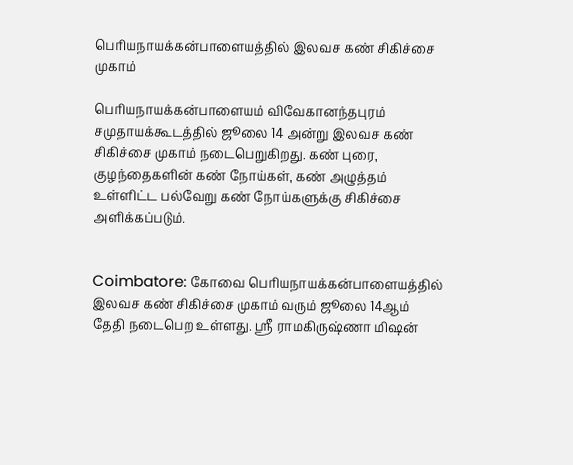பெரியநாயக்கன்பாளையத்தில் இலவச கண் சிகிச்சை முகாம்

பெரியநாயக்கன்பாளையம் விவேகானந்தபுரம் சமுதாயக்கூடத்தில் ஜூலை 14 அன்று இலவச கண் சிகிச்சை முகாம் நடைபெறுகிறது. கண் புரை, குழந்தைகளின் கண் நோய்கள், கண் அழுத்தம் உள்ளிட்ட பல்வேறு கண் நோய்களுக்கு சிகிச்சை அளிக்கப்படும்.


Coimbatore: கோவை பெரியநாயக்கன்பாளையத்தில் இலவச கண் சிகிச்சை முகாம் வரும் ஜூலை 14ஆம் தேதி நடைபெற உள்ளது. ஸ்ரீ ராமகிருஷ்ணா மிஷன்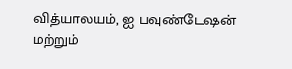வித்யாலயம், ஐ பவுண்டேஷன் மற்றும்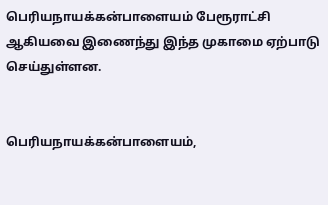பெரியநாயக்கன்பாளையம் பேரூராட்சி ஆகியவை இணைந்து இந்த முகாமை ஏற்பாடு செய்துள்ளன.


பெரியநாயக்கன்பாளையம்,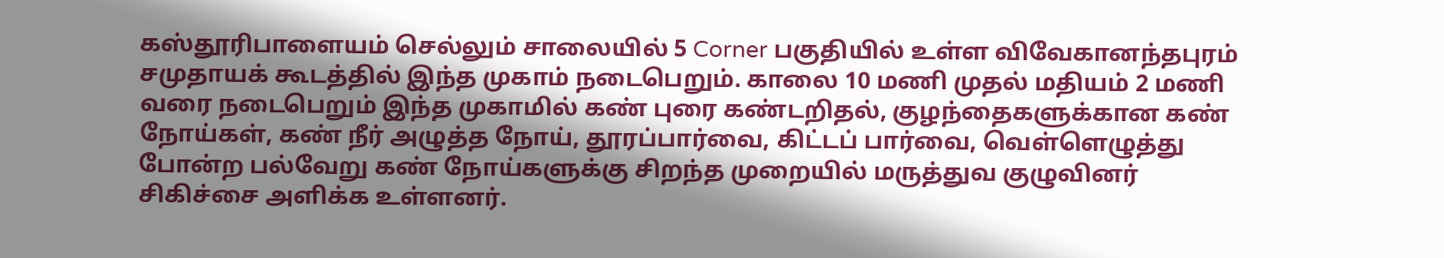கஸ்தூரிபாளையம் செல்லும் சாலையில் 5 Corner பகுதியில் உள்ள விவேகானந்தபுரம் சமுதாயக் கூடத்தில் இந்த முகாம் நடைபெறும். காலை 10 மணி முதல் மதியம் 2 மணி வரை நடைபெறும் இந்த முகாமில் கண் புரை கண்டறிதல், குழந்தைகளுக்கான கண் நோய்கள், கண் நீர் அழுத்த நோய், தூரப்பார்வை, கிட்டப் பார்வை, வெள்ளெழுத்து போன்ற பல்வேறு கண் நோய்களுக்கு சிறந்த முறையில் மருத்துவ குழுவினர் சிகிச்சை அளிக்க உள்ளனர்.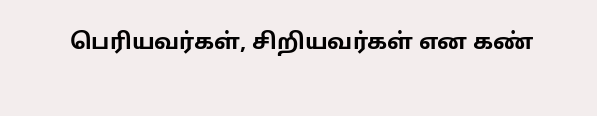பெரியவர்கள், சிறியவர்கள் என கண்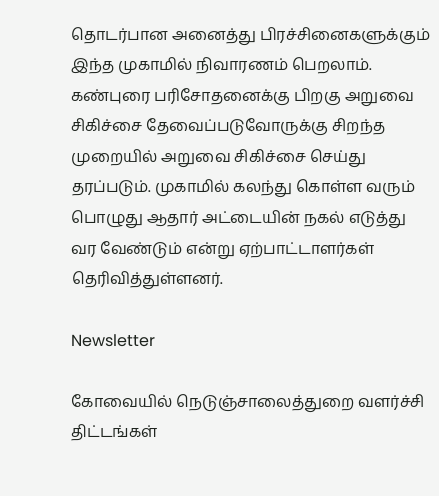தொடர்பான அனைத்து பிரச்சினைகளுக்கும் இந்த முகாமில் நிவாரணம் பெறலாம். கண்புரை பரிசோதனைக்கு பிறகு அறுவை சிகிச்சை தேவைப்படுவோருக்கு சிறந்த முறையில் அறுவை சிகிச்சை செய்து தரப்படும். முகாமில் கலந்து கொள்ள வரும் பொழுது ஆதார் அட்டையின் நகல் எடுத்து வர வேண்டும் என்று ஏற்பாட்டாளர்கள் தெரிவித்துள்ளனர்.

Newsletter

கோவையில் நெடுஞ்சாலைத்துறை வளர்ச்சி திட்டங்கள்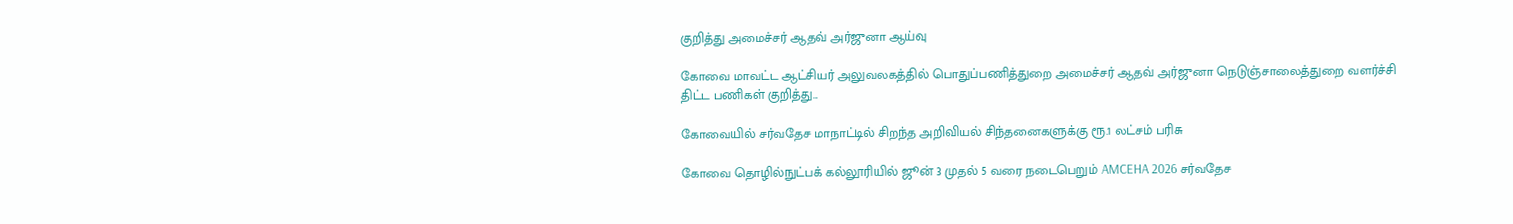குறித்து அமைச்சர் ஆதவ் அர்ஜுனா ஆய்வு

கோவை மாவட்ட ஆட்சியர் அலுவலகத்தில் பொதுப்பணித்துறை அமைச்சர் ஆதவ் அர்ஜுனா நெடுஞ்சாலைத்துறை வளர்ச்சி திட்ட பணிகள் குறித்து...

கோவையில் சர்வதேச மாநாட்டில் சிறந்த அறிவியல் சிந்தனைகளுக்கு ரூ.1 லட்சம் பரிசு

கோவை தொழில்நுட்பக் கல்லூரியில் ஜூன் 3 முதல் 5 வரை நடைபெறும் AMCEHA 2026 சர்வதேச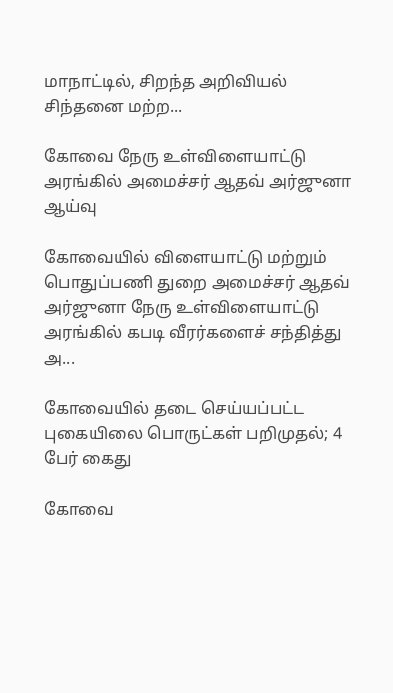மாநாட்டில், சிறந்த அறிவியல் சிந்தனை மற்ற...

கோவை நேரு உள்விளையாட்டு அரங்கில் அமைச்சர் ஆதவ் அர்ஜுனா ஆய்வு

கோவையில் விளையாட்டு மற்றும் பொதுப்பணி துறை அமைச்சர் ஆதவ் அர்ஜுனா நேரு உள்விளையாட்டு அரங்கில் கபடி வீரர்களைச் சந்தித்து அ...

கோவையில் தடை செய்யப்பட்ட புகையிலை பொருட்கள் பறிமுதல்; 4 பேர் கைது

கோவை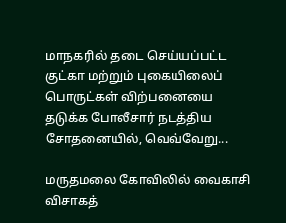மாநகரில் தடை செய்யப்பட்ட குட்கா மற்றும் புகையிலைப் பொருட்கள் விற்பனையை தடுக்க போலீசார் நடத்திய சோதனையில், வெவ்வேறு...

மருதமலை கோவிலில் வைகாசி விசாகத்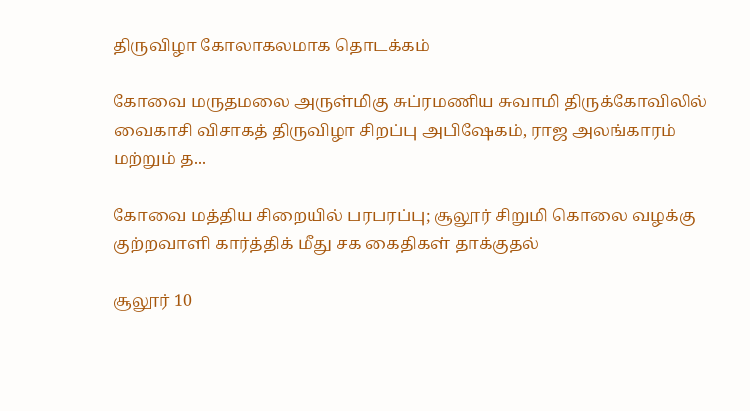திருவிழா கோலாகலமாக தொடக்கம்

கோவை மருதமலை அருள்மிகு சுப்ரமணிய சுவாமி திருக்கோவிலில் வைகாசி விசாகத் திருவிழா சிறப்பு அபிஷேகம், ராஜ அலங்காரம் மற்றும் த...

கோவை மத்திய சிறையில் பரபரப்பு; சூலூர் சிறுமி கொலை வழக்கு குற்றவாளி கார்த்திக் மீது சக கைதிகள் தாக்குதல்

சூலூர் 10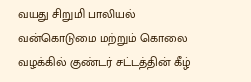வயது சிறுமி பாலியல் வன்கொடுமை மற்றும் கொலை வழக்கில் குண்டர் சட்டத்தின் கீழ்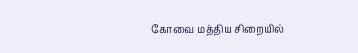கோவை மத்திய சிறையில்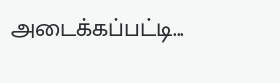அடைக்கப்பட்டி...